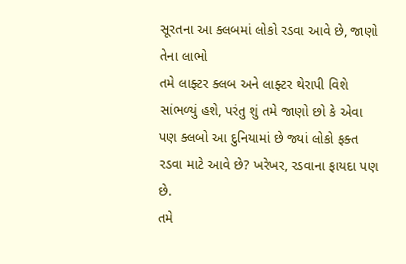સૂરતના આ ક્લબમાં લોકો રડવા આવે છે, જાણો તેના લાભો
તમે લાફ્ટર ક્લબ અને લાફ્ટર થેરાપી વિશે સાંભળ્યું હશે, પરંતુ શું તમે જાણો છો કે એવા પણ ક્લબો આ દુનિયામાં છે જ્યાં લોકો ફક્ત રડવા માટે આવે છે? ખરેખર, રડવાના ફાયદા પણ છે.
તમે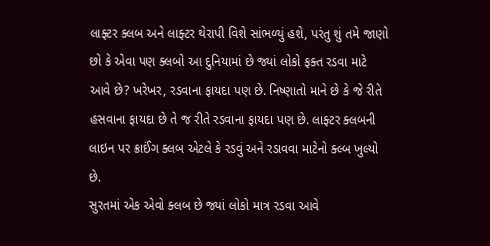લાફ્ટર ક્લબ અને લાફ્ટર થેરાપી વિશે સાંભળ્યું હશે, પરંતુ શું તમે જાણો છો કે એવા પણ ક્લબો આ દુનિયામાં છે જ્યાં લોકો ફક્ત રડવા માટે આવે છે? ખરેખર, રડવાના ફાયદા પણ છે. નિષ્ણાતો માને છે કે જે રીતે હસવાના ફાયદા છે તે જ રીતે રડવાના ફાયદા પણ છે. લાફ્ટર ક્લબની લાઇન પર ક્રાઈંગ ક્લબ એટલે કે રડવું અને રડાવવા માટેનો ક્લ્બ ખુલ્યો છે.
સુરતમાં એક એવો ક્લબ છે જ્યાં લોકો માત્ર રડવા આવે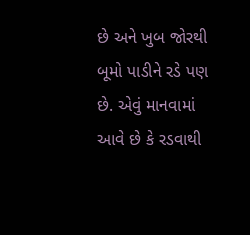છે અને ખુબ જોરથી બૂમો પાડીને રડે પણ છે. એવું માનવામાં આવે છે કે રડવાથી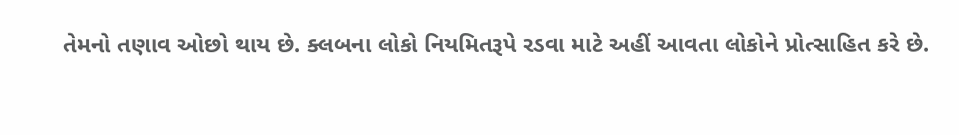તેમનો તણાવ ઓછો થાય છે. ક્લબના લોકો નિયમિતરૂપે રડવા માટે અહીં આવતા લોકોને પ્રોત્સાહિત કરે છે.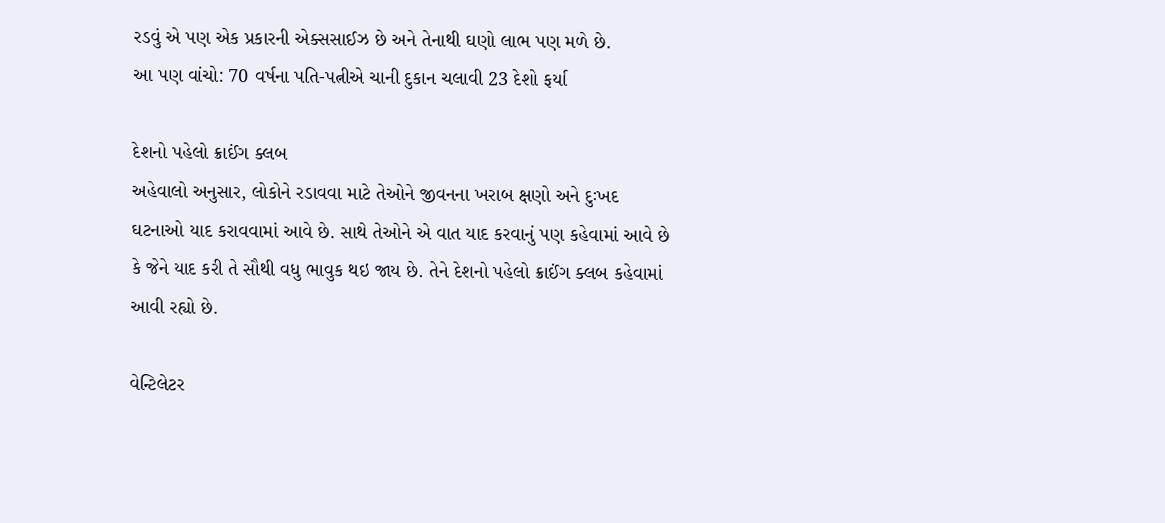રડવું એ પણ એક પ્રકારની એક્સસાઈઝ છે અને તેનાથી ઘણો લાભ પણ મળે છે.
આ પણ વાંચો: 70 વર્ષના પતિ-પત્નીએ ચાની દુકાન ચલાવી 23 દેશો ફર્યા

દેશનો પહેલો ક્રાઈંગ ક્લબ
અહેવાલો અનુસાર, લોકોને રડાવવા માટે તેઓને જીવનના ખરાબ ક્ષણો અને દુઃખદ ઘટનાઓ યાદ કરાવવામાં આવે છે. સાથે તેઓને એ વાત યાદ કરવાનું પણ કહેવામાં આવે છે કે જેને યાદ કરી તે સૌથી વધુ ભાવુક થઇ જાય છે. તેને દેશનો પહેલો ક્રાઈંગ ક્લબ કહેવામાં આવી રહ્યો છે.

વેન્ટિલેટર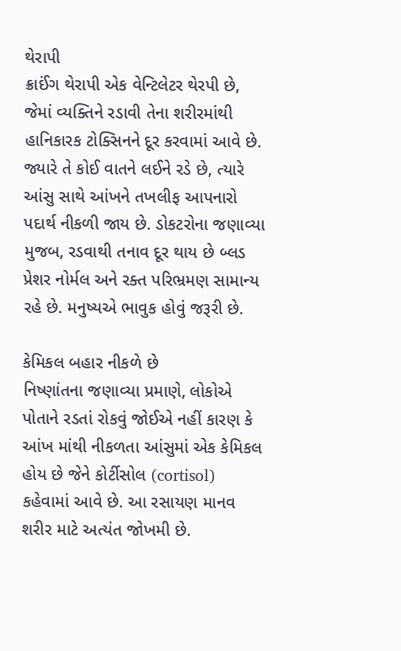થેરાપી
ક્રાઈંગ થેરાપી એક વેન્ટિલેટર થેરપી છે, જેમાં વ્યક્તિને રડાવી તેના શરીરમાંથી હાનિકારક ટોક્સિનને દૂર કરવામાં આવે છે. જ્યારે તે કોઈ વાતને લઈને રડે છે, ત્યારે આંસુ સાથે આંખને તખલીફ આપનારો પદાર્થ નીકળી જાય છે. ડોકટરોના જણાવ્યા મુજબ, રડવાથી તનાવ દૂર થાય છે બ્લડ પ્રેશર નોર્મલ અને રક્ત પરિભ્રમણ સામાન્ય રહે છે. મનુષ્યએ ભાવુક હોવું જરૂરી છે.

કેમિકલ બહાર નીકળે છે
નિષ્ણાંતના જણાવ્યા પ્રમાણે, લોકોએ પોતાને રડતાં રોકવું જોઈએ નહીં કારણ કે આંખ માંથી નીકળતા આંસુમાં એક કેમિકલ હોય છે જેને કોર્ટીસોલ (cortisol) કહેવામાં આવે છે. આ રસાયણ માનવ શરીર માટે અત્યંત જોખમી છે.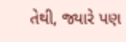તેથી, જ્યારે પણ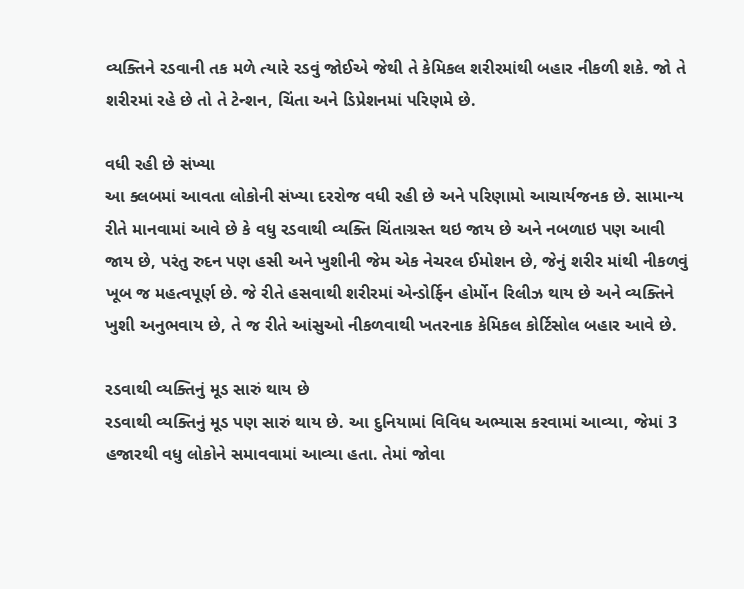વ્યક્તિને રડવાની તક મળે ત્યારે રડવું જોઈએ જેથી તે કેમિકલ શરીરમાંથી બહાર નીકળી શકે. જો તે શરીરમાં રહે છે તો તે ટેન્શન, ચિંતા અને ડિપ્રેશનમાં પરિણમે છે.

વધી રહી છે સંખ્યા
આ ક્લબમાં આવતા લોકોની સંખ્યા દરરોજ વધી રહી છે અને પરિણામો આચાર્યજનક છે. સામાન્ય રીતે માનવામાં આવે છે કે વધુ રડવાથી વ્યક્તિ ચિંતાગ્રસ્ત થઇ જાય છે અને નબળાઇ પણ આવી જાય છે, પરંતુ રુદન પણ હસી અને ખુશીની જેમ એક નેચરલ ઈમોશન છે, જેનું શરીર માંથી નીકળવું ખૂબ જ મહત્વપૂર્ણ છે. જે રીતે હસવાથી શરીરમાં એન્ડોર્ફિન હોર્મોન રિલીઝ થાય છે અને વ્યક્તિને ખુશી અનુભવાય છે, તે જ રીતે આંસુઓ નીકળવાથી ખતરનાક કેમિકલ કોર્ટિસોલ બહાર આવે છે.

રડવાથી વ્યક્તિનું મૂડ સારું થાય છે
રડવાથી વ્યક્તિનું મૂડ પણ સારું થાય છે. આ દુનિયામાં વિવિધ અભ્યાસ કરવામાં આવ્યા, જેમાં 3 હજારથી વધુ લોકોને સમાવવામાં આવ્યા હતા. તેમાં જોવા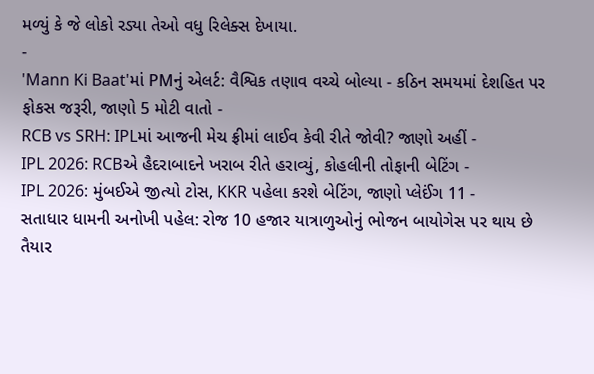મળ્યું કે જે લોકો રડ્યા તેઓ વધુ રિલેક્સ દેખાયા.
-
'Mann Ki Baat'માં PMનું એલર્ટ: વૈશ્વિક તણાવ વચ્ચે બોલ્યા - કઠિન સમયમાં દેશહિત પર ફોકસ જરૂરી, જાણો 5 મોટી વાતો -
RCB vs SRH: IPLમાં આજની મેચ ફ્રીમાં લાઈવ કેવી રીતે જોવી? જાણો અહીં -
IPL 2026: RCBએ હૈદરાબાદને ખરાબ રીતે હરાવ્યું, કોહલીની તોફાની બેટિંગ -
IPL 2026: મુંબઈએ જીત્યો ટોસ, KKR પહેલા કરશે બેટિંગ, જાણો પ્લેઈંગ 11 -
સતાધાર ધામની અનોખી પહેલ: રોજ 10 હજાર યાત્રાળુઓનું ભોજન બાયોગેસ પર થાય છે તૈયાર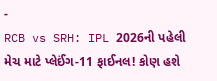-
RCB vs SRH: IPL 2026ની પહેલી મેચ માટે પ્લેઈંગ-11 ફાઈનલ! કોણ હશે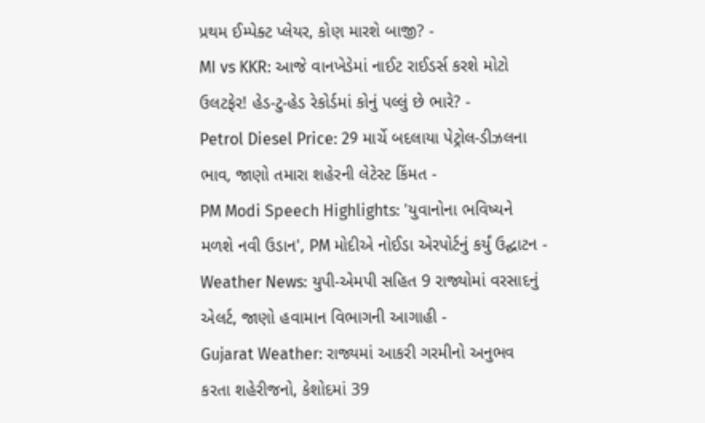પ્રથમ ઈમ્પેક્ટ પ્લેયર, કોણ મારશે બાજી? -
MI vs KKR: આજે વાનખેડેમાં નાઈટ રાઈડર્સ કરશે મોટો ઉલટફેર! હેડ-ટુ-હેડ રેકોર્ડમાં કોનું પલ્લું છે ભારે? -
Petrol Diesel Price: 29 માર્ચે બદલાયા પેટ્રોલ-ડીઝલના ભાવ, જાણો તમારા શહેરની લેટેસ્ટ કિંમત -
PM Modi Speech Highlights: 'યુવાનોના ભવિષ્યને મળશે નવી ઉડાન', PM મોદીએ નોઈડા એરપોર્ટનું કર્યું ઉદ્ઘાટન -
Weather News: યુપી-એમપી સહિત 9 રાજ્યોમાં વરસાદનું એલર્ટ, જાણો હવામાન વિભાગની આગાહી -
Gujarat Weather: રાજ્યમાં આકરી ગરમીનો અનુભવ કરતા શહેરીજનો, કેશોદમાં 39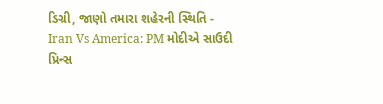ડિગ્રી, જાણો તમારા શહેરની સ્થિતિ -
Iran Vs America: PM મોદીએ સાઉદી પ્રિન્સ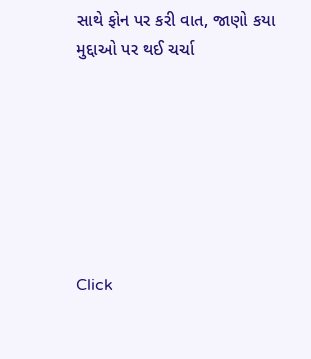સાથે ફોન પર કરી વાત, જાણો કયા મુદ્દાઓ પર થઈ ચર્ચા







Click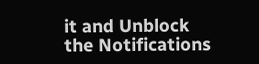it and Unblock the Notifications